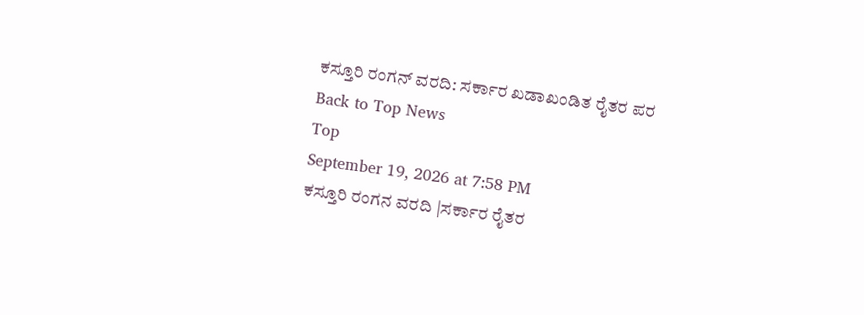ಕಸ್ತೂರಿ ರಂಗನ್ ವರದಿ: ಸರ್ಕಾರ ಖಡಾಖಂಡಿತ ರೈತರ ಪರ
Back to Top News
Top
September 19, 2026 at 7:58 PM
ಕಸ್ತೂರಿ ರಂಗನ ವರದಿ |ಸರ್ಕಾರ ರೈತರ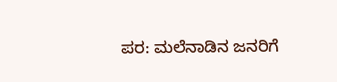ಪರ: ಮಲೆನಾಡಿನ ಜನರಿಗೆ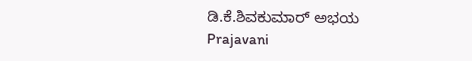ಡಿ.ಕೆ.ಶಿವಕುಮಾರ್ ಅಭಯ
Prajavani